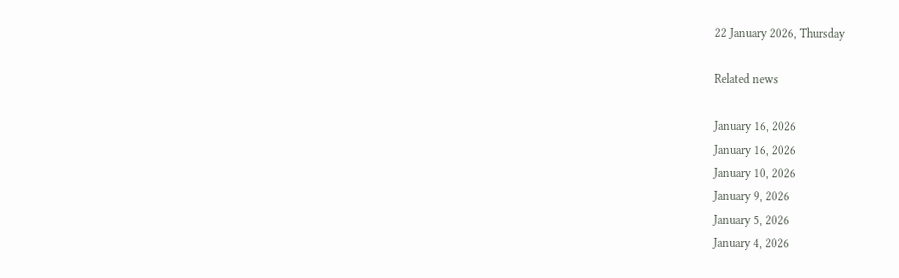22 January 2026, Thursday

Related news

January 16, 2026
January 16, 2026
January 10, 2026
January 9, 2026
January 5, 2026
January 4, 2026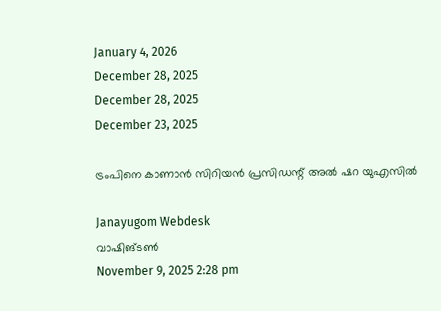January 4, 2026
December 28, 2025
December 28, 2025
December 23, 2025

ട്രംപിനെ കാണാന്‍ സിറിയന്‍ പ്രസിഡന്റ് അല്‍ ഷറ യുഎസില്‍

Janayugom Webdesk
വാഷിങ്ടണ്‍
November 9, 2025 2:28 pm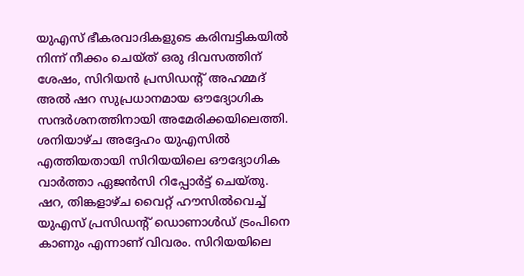യുഎസ് ഭീകരവാദികളുടെ കരിമ്പട്ടികയില്‍ നിന്ന് നീക്കം ചെയ്ത് ഒരു ദിവസത്തിന് ശേഷം, സിറിയന്‍ പ്രസിഡന്റ് അഹമ്മദ് അല്‍ ഷറ സുപ്രധാനമായ ഔദ്യോഗിക സന്ദര്‍ശനത്തിനായി അമേരിക്കയിലെത്തി. ശനിയാഴ്ച അദ്ദേഹം യുഎസില്‍ എത്തിയതായി സിറിയയിലെ ഔദ്യോഗിക വാര്‍ത്താ ഏജന്‍സി റിപ്പോര്‍ട്ട് ചെയ്തു. ഷറ, തിങ്കളാഴ്ച വൈറ്റ് ഹൗസില്‍വെച്ച് യുഎസ് പ്രസിഡന്റ് ഡൊണാള്‍ഡ് ട്രംപിനെ കാണും എന്നാണ് വിവരം. സിറിയയിലെ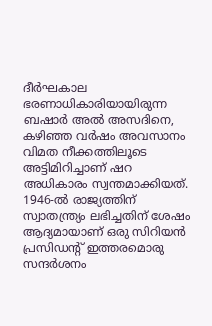ദീര്‍ഘകാല ഭരണാധികാരിയായിരുന്ന ബഷാര്‍ അല്‍ അസദിനെ, കഴിഞ്ഞ വര്‍ഷം അവസാനം വിമത നീക്കത്തിലൂടെ അട്ടിമിറിച്ചാണ് ഷറ അധികാരം സ്വന്തമാക്കിയത്. 1946‑ല്‍ രാജ്യത്തിന് സ്വാതന്ത്ര്യം ലഭിച്ചതിന് ശേഷം ആദ്യമായാണ് ഒരു സിറിയന്‍ പ്രസിഡന്റ് ഇത്തരമൊരു സന്ദര്‍ശനം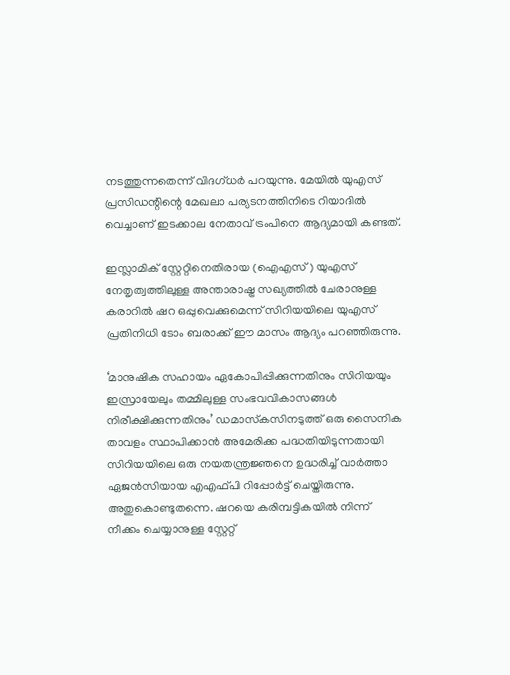നടത്തുന്നതെന്ന് വിദഗ്ധര്‍ പറയുന്നു. മേയില്‍ യുഎസ് പ്രസിഡന്റിന്റെ മേഖലാ പര്യടനത്തിനിടെ റിയാദില്‍ വെച്ചാണ് ഇടക്കാല നേതാവ് ട്രംപിനെ ആദ്യമായി കണ്ടത്.

ഇസ്ലാമിക് സ്റ്റേറ്റിനെതിരായ (ഐഎസ്) യുഎസ് നേതൃത്വത്തിലുള്ള അന്താരാഷ്ട്ര സഖ്യത്തില്‍ ചേരാനുള്ള കരാറില്‍ ഷറ ഒപ്പുവെക്കുമെന്ന് സിറിയയിലെ യുഎസ് പ്രതിനിധി ടോം ബരാക്ക് ഈ മാസം ആദ്യം പറഞ്ഞിരുന്നു.

‘മാനുഷിക സഹായം ഏകോപിപ്പിക്കുന്നതിനും സിറിയയും ഇസ്രായേലും തമ്മിലുള്ള സംഭവവികാസങ്ങള്‍ നിരീക്ഷിക്കുന്നതിനും’ ഡമാസ്‌കസിനടുത്ത് ഒരു സൈനിക താവളം സ്ഥാപിക്കാന്‍ അമേരിക്ക പദ്ധതിയിടുന്നതായി സിറിയയിലെ ഒരു നയതന്ത്രജ്ഞനെ ഉദ്ധരിച്ച് വാര്‍ത്താ ഏജന്‍സിയായ എഎഫ്പി റിപ്പോര്‍ട്ട് ചെയ്തിരുന്നു. അതുകൊണ്ടുതന്നെ. ഷറയെ കരിമ്പട്ടികയില്‍ നിന്ന് നീക്കം ചെയ്യാനുള്ള സ്റ്റേറ്റ്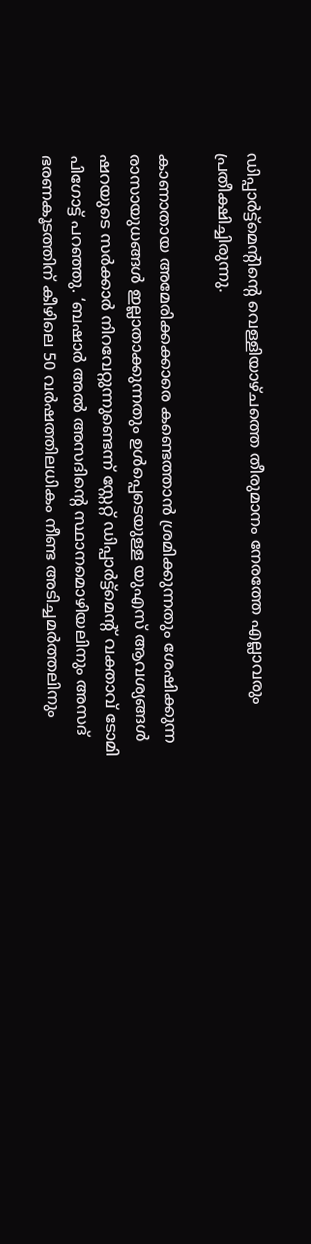ഡിപ്പാര്‍ട്ട്മെന്റിന്റെ വെള്ളിയാഴ്ചത്തെ തീരുമാനം നേരത്തേ എല്ലാവരും പ്രതീക്ഷിച്ചിരുന്നു.

കാണാതായ അമേരിക്കക്കാരെ കണ്ടെത്താന്‍ ശ്രമിക്കുന്നതും ശേഷിക്കുന്ന രാസായുധങ്ങള്‍ ഇല്ലാതാക്കുന്നതും ഉള്‍പ്പെടെയുള്ള യുഎസ് ആവശ്യങ്ങള്‍ ഷറയുടെ സര്‍ക്കാര്‍ നിറവേറ്റുന്നുണ്ടെന്ന് സ്റ്റേറ്റ് ഡിപ്പാര്‍ട്ട്മെന്റ് വക്താവ് ടോമി പിഗോട്ട് പറഞ്ഞു. ‘ബഷാര്‍ അല്‍ അസദിന്റെ സ്ഥാനമൊഴിയലിനും അസദ് ഭരണകൂടത്തിന് കീഴിലെ 50 വര്‍ഷത്തിലധികം നീണ്ട അടിച്ചമര്‍ത്തലിനും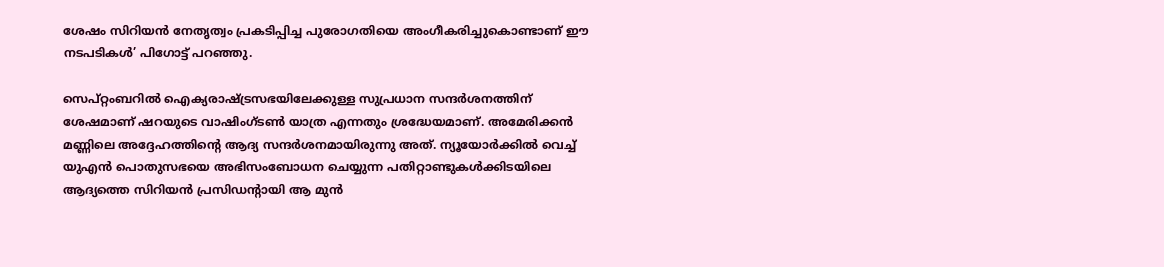ശേഷം സിറിയന്‍ നേതൃത്വം പ്രകടിപ്പിച്ച പുരോഗതിയെ അംഗീകരിച്ചുകൊണ്ടാണ് ഈ നടപടികള്‍’ പിഗോട്ട് പറഞ്ഞു.

സെപ്റ്റംബറില്‍ ഐക്യരാഷ്ട്രസഭയിലേക്കുള്ള സുപ്രധാന സന്ദര്‍ശനത്തിന് ശേഷമാണ് ഷറയുടെ വാഷിംഗ്ടണ്‍ യാത്ര എന്നതും ശ്രദ്ധേയമാണ്. അമേരിക്കന്‍ മണ്ണിലെ അദ്ദേഹത്തിന്റെ ആദ്യ സന്ദര്‍ശനമായിരുന്നു അത്. ന്യൂയോര്‍ക്കില്‍ വെച്ച് യുഎന്‍ പൊതുസഭയെ അഭിസംബോധന ചെയ്യുന്ന പതിറ്റാണ്ടുകള്‍ക്കിടയിലെ ആദ്യത്തെ സിറിയന്‍ പ്രസിഡന്റായി ആ മുന്‍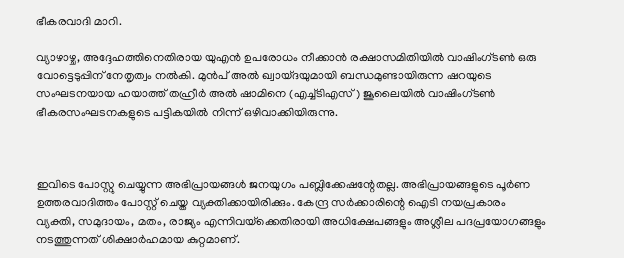ഭീകരവാദി മാറി.

വ്യാഴാഴ്ച, അദ്ദേഹത്തിനെതിരായ യുഎന്‍ ഉപരോധം നീക്കാന്‍ രക്ഷാസമിതിയില്‍ വാഷിംഗ്ടണ്‍ ഒരു വോട്ടെടുപ്പിന് നേതൃത്വം നല്‍കി. മുന്‍പ് അല്‍ ഖ്വായ്ദയുമായി ബന്ധമുണ്ടായിരുന്ന ഷറയുടെ സംഘടനയായ ഹയാത്ത് തഹ്രീര്‍ അല്‍ ഷാമിനെ (എച്ച്ടിഎസ്) ജൂലൈയില്‍ വാഷിംഗ്ടണ്‍ ഭീകരസംഘടനകളുടെ പട്ടികയില്‍ നിന്ന് ഒഴിവാക്കിയിരുന്നു.



ഇവിടെ പോസ്റ്റു ചെയ്യുന്ന അഭിപ്രായങ്ങള്‍ ജനയുഗം പബ്ലിക്കേഷന്റേതല്ല. അഭിപ്രായങ്ങളുടെ പൂര്‍ണ ഉത്തരവാദിത്തം പോസ്റ്റ് ചെയ്ത വ്യക്തിക്കായിരിക്കും. കേന്ദ്ര സര്‍ക്കാരിന്റെ ഐടി നയപ്രകാരം വ്യക്തി, സമുദായം, മതം, രാജ്യം എന്നിവയ്‌ക്കെതിരായി അധിക്ഷേപങ്ങളും അശ്ലീല പദപ്രയോഗങ്ങളും നടത്തുന്നത് ശിക്ഷാര്‍ഹമായ കുറ്റമാണ്.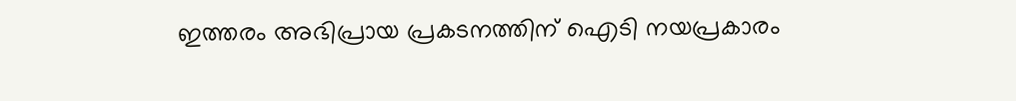ഇത്തരം അഭിപ്രായ പ്രകടനത്തിന് ഐടി നയപ്രകാരം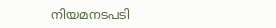നിയമനടപടി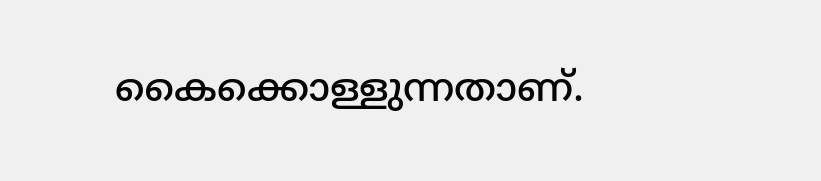കൈക്കൊള്ളുന്നതാണ്.